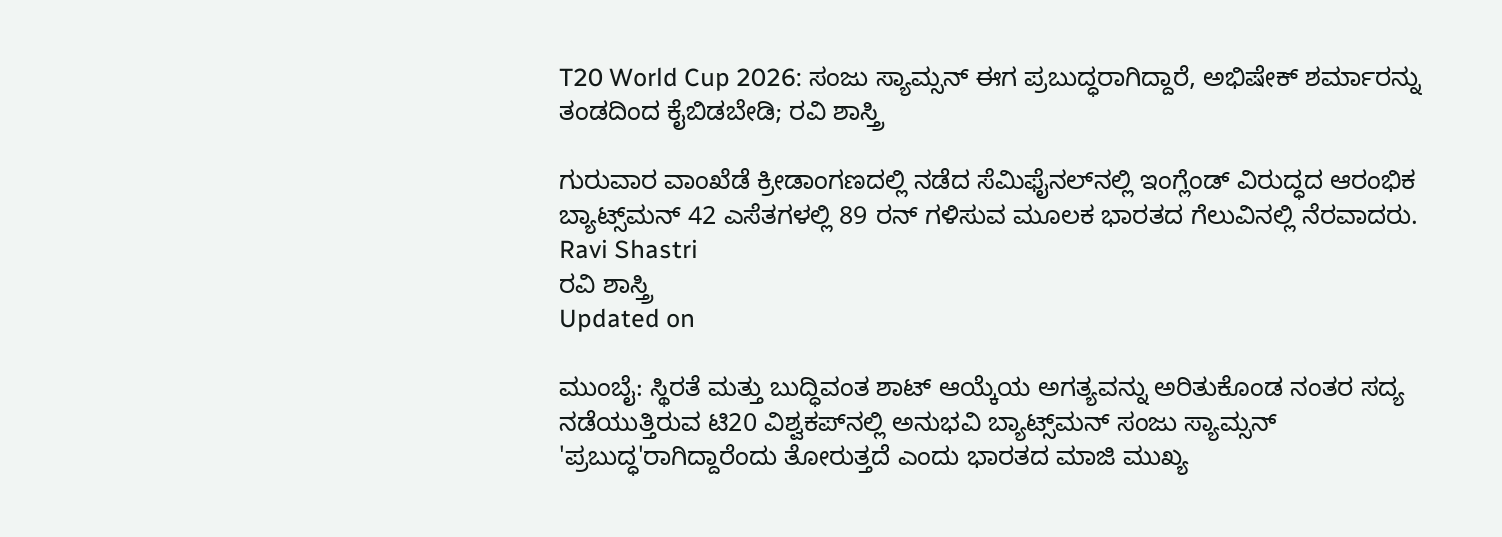T20 World Cup 2026: ಸಂಜು ಸ್ಯಾಮ್ಸನ್ ಈಗ ಪ್ರಬುದ್ಧರಾಗಿದ್ದಾರೆ, ಅಭಿಷೇಕ್ ಶರ್ಮಾರನ್ನು ತಂಡದಿಂದ ಕೈಬಿಡಬೇಡಿ; ರವಿ ಶಾಸ್ತ್ರಿ

ಗುರುವಾರ ವಾಂಖೆಡೆ ಕ್ರೀಡಾಂಗಣದಲ್ಲಿ ನಡೆದ ಸೆಮಿಫೈನಲ್‌ನಲ್ಲಿ ಇಂಗ್ಲೆಂಡ್ ವಿರುದ್ಧದ ಆರಂಭಿಕ ಬ್ಯಾಟ್ಸ್‌ಮನ್ 42 ಎಸೆತಗಳಲ್ಲಿ 89 ರನ್ ಗಳಿಸುವ ಮೂಲಕ ಭಾರತದ ಗೆಲುವಿನಲ್ಲಿ ನೆರವಾದರು.
Ravi Shastri
ರವಿ ಶಾಸ್ತ್ರಿ
Updated on

ಮುಂಬೈ: ಸ್ಥಿರತೆ ಮತ್ತು ಬುದ್ಧಿವಂತ ಶಾಟ್ ಆಯ್ಕೆಯ ಅಗತ್ಯವನ್ನು ಅರಿತುಕೊಂಡ ನಂತರ ಸದ್ಯ ನಡೆಯುತ್ತಿರುವ ಟಿ20 ವಿಶ್ವಕಪ್‌ನಲ್ಲಿ ಅನುಭವಿ ಬ್ಯಾಟ್ಸ್‌ಮನ್ ಸಂಜು ಸ್ಯಾಮ್ಸನ್ 'ಪ್ರಬುದ್ಧ'ರಾಗಿದ್ದಾರೆಂದು ತೋರುತ್ತದೆ ಎಂದು ಭಾರತದ ಮಾಜಿ ಮುಖ್ಯ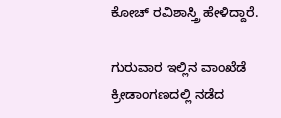ಕೋಚ್ ರವಿಶಾಸ್ತ್ರಿ ಹೇಳಿದ್ದಾರೆ.

ಗುರುವಾರ ಇಲ್ಲಿನ ವಾಂಖೆಡೆ ಕ್ರೀಡಾಂಗಣದಲ್ಲಿ ನಡೆದ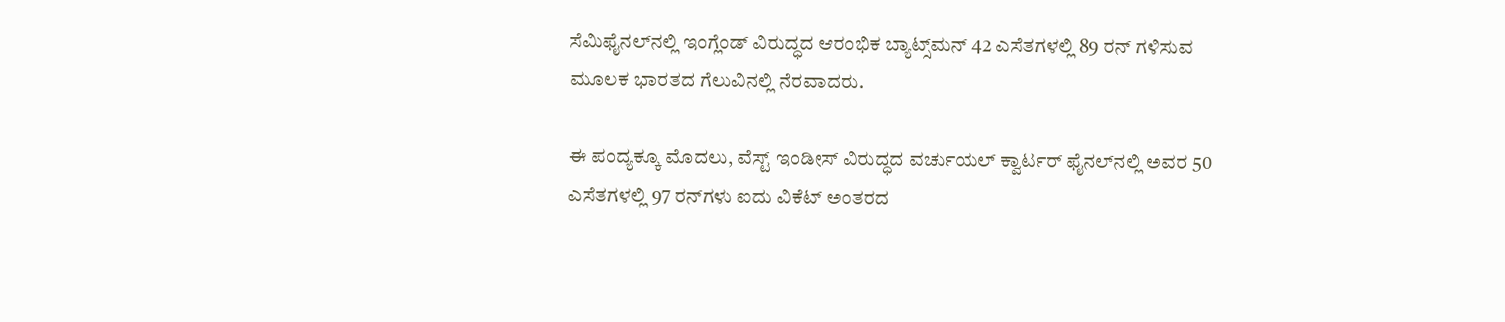ಸೆಮಿಫೈನಲ್‌ನಲ್ಲಿ ಇಂಗ್ಲೆಂಡ್ ವಿರುದ್ಧದ ಆರಂಭಿಕ ಬ್ಯಾಟ್ಸ್‌ಮನ್ 42 ಎಸೆತಗಳಲ್ಲಿ 89 ರನ್ ಗಳಿಸುವ ಮೂಲಕ ಭಾರತದ ಗೆಲುವಿನಲ್ಲಿ ನೆರವಾದರು.

ಈ ಪಂದ್ಯಕ್ಕೂ ಮೊದಲು, ವೆಸ್ಟ್ ಇಂಡೀಸ್ ವಿರುದ್ಧದ ವರ್ಚುಯಲ್ ಕ್ವಾರ್ಟರ್ ಫೈನಲ್‌ನಲ್ಲಿ ಅವರ 50 ಎಸೆತಗಳಲ್ಲಿ 97 ರನ್‌ಗಳು ಐದು ವಿಕೆಟ್‌ ಅಂತರದ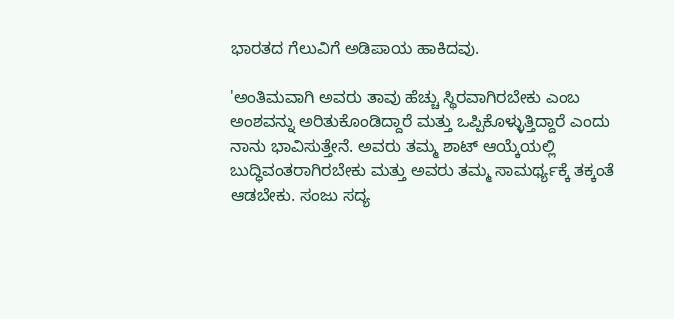ಭಾರತದ ಗೆಲುವಿಗೆ ಅಡಿಪಾಯ ಹಾಕಿದವು.

'ಅಂತಿಮವಾಗಿ ಅವರು ತಾವು ಹೆಚ್ಚು ಸ್ಥಿರವಾಗಿರಬೇಕು ಎಂಬ ಅಂಶವನ್ನು ಅರಿತುಕೊಂಡಿದ್ದಾರೆ ಮತ್ತು ಒಪ್ಪಿಕೊಳ್ಳುತ್ತಿದ್ದಾರೆ ಎಂದು ನಾನು ಭಾವಿಸುತ್ತೇನೆ. ಅವರು ತಮ್ಮ ಶಾಟ್ ಆಯ್ಕೆಯಲ್ಲಿ ಬುದ್ಧಿವಂತರಾಗಿರಬೇಕು ಮತ್ತು ಅವರು ತಮ್ಮ ಸಾಮರ್ಥ್ಯಕ್ಕೆ ತಕ್ಕಂತೆ ಆಡಬೇಕು. ಸಂಜು ಸದ್ಯ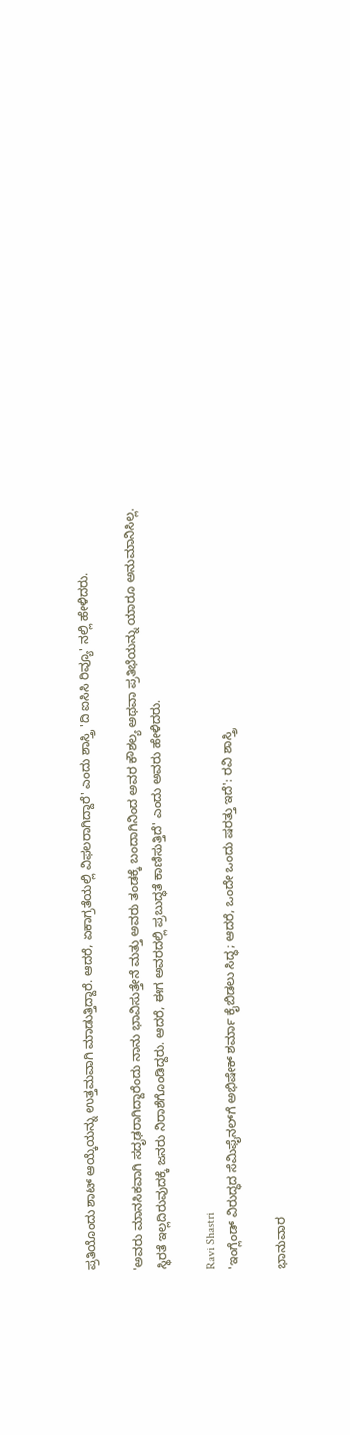ಪ್ರತಿಯೊಂದು ಶಾಟ್ ಆಯ್ಕೆಯನ್ನು ಉತ್ತಮವಾಗಿ ಮಾಡುತ್ತಿದ್ದಾರೆ. ಆದರೆ, ಏಕಾಗ್ರತೆಯಲ್ಲಿ ವಿಫಲರಾಗಿದ್ದಾರೆ' ಎಂದು ಶಾಸ್ತ್ರಿ 'ದಿ ಐಸಿಸಿ ರಿವ್ಯೂ' ನಲ್ಲಿ ಹೇಳಿದರು.

'ಅವರು ಮಾನಸಿಕವಾಗಿ ಸದೃಢರಾಗಿದ್ದಾರೆಂದು ನಾನು ಭಾವಿಸುತ್ತೇನೆ ಮತ್ತು ಅವರು ತಂಡಕ್ಕೆ ಬಂದಾಗಿನಿಂದ ಅವರ ಕೌಶಲ್ಯ ಅಥವಾ ಪ್ರತಿಭೆಯನ್ನು ಯಾರೂ ಅನುಮಾನಿಸಿಲ್ಲ. ಸ್ಥಿರತೆ ಇಲ್ಲದಿರುವುದಕ್ಕೆ ಜನರು ನಿರಾಶೆಗೊಂಡಿದ್ದರು. ಆದರೆ, ಈಗ ಅವರದಲ್ಲಿ ಪ್ರಬುದ್ಧತೆ ಕಾಣಿಸುತ್ತಿದೆ' ಎಂದು ಅವರು ಹೇಳಿದರು.

Ravi Shastri
'ಇಂಗ್ಲೆಂಡ್ ವಿರುದ್ಧದ ಸೆಮಿಫೈನಲ್‌ಗೆ ಅಭಿಷೇಕ್ ಶರ್ಮಾ ಕೈಬಿಡಲು ಸಿದ್ಧ; ಆದರೆ, ಒಂದೇ ಒಂದು ಷರತ್ತು ಇದೆ': ರವಿ ಶಾಸ್ತ್ರಿ

ಭಾನುವಾರ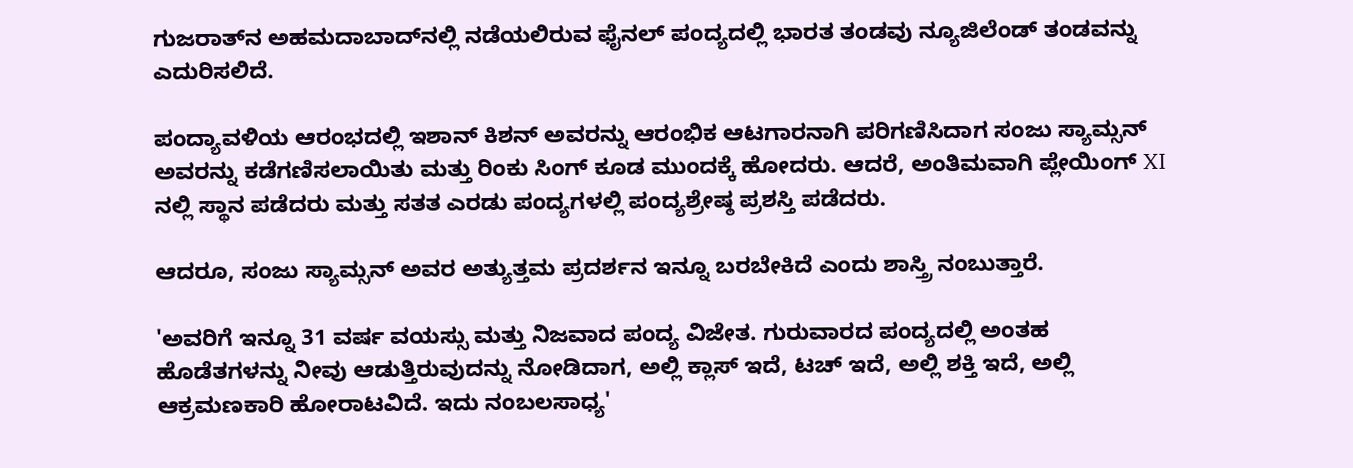ಗುಜರಾತ್‌ನ ಅಹಮದಾಬಾದ್‌ನಲ್ಲಿ ನಡೆಯಲಿರುವ ಫೈನಲ್ ಪಂದ್ಯದಲ್ಲಿ ಭಾರತ ತಂಡವು ನ್ಯೂಜಿಲೆಂಡ್ ತಂಡವನ್ನು ಎದುರಿಸಲಿದೆ.

ಪಂದ್ಯಾವಳಿಯ ಆರಂಭದಲ್ಲಿ ಇಶಾನ್ ಕಿಶನ್ ಅವರನ್ನು ಆರಂಭಿಕ ಆಟಗಾರನಾಗಿ ಪರಿಗಣಿಸಿದಾಗ ಸಂಜು ಸ್ಯಾಮ್ಸನ್ ಅವರನ್ನು ಕಡೆಗಣಿಸಲಾಯಿತು ಮತ್ತು ರಿಂಕು ಸಿಂಗ್ ಕೂಡ ಮುಂದಕ್ಕೆ ಹೋದರು. ಆದರೆ, ಅಂತಿಮವಾಗಿ ಪ್ಲೇಯಿಂಗ್ XI ನಲ್ಲಿ ಸ್ಥಾನ ಪಡೆದರು ಮತ್ತು ಸತತ ಎರಡು ಪಂದ್ಯಗಳಲ್ಲಿ ಪಂದ್ಯಶ್ರೇಷ್ಠ ಪ್ರಶಸ್ತಿ ಪಡೆದರು.

ಆದರೂ, ಸಂಜು ಸ್ಯಾಮ್ಸನ್ ಅವರ ಅತ್ಯುತ್ತಮ ಪ್ರದರ್ಶನ ಇನ್ನೂ ಬರಬೇಕಿದೆ ಎಂದು ಶಾಸ್ತ್ರಿ ನಂಬುತ್ತಾರೆ.

'ಅವರಿಗೆ ಇನ್ನೂ 31 ವರ್ಷ ವಯಸ್ಸು ಮತ್ತು ನಿಜವಾದ ಪಂದ್ಯ ವಿಜೇತ. ಗುರುವಾರದ ಪಂದ್ಯದಲ್ಲಿ ಅಂತಹ ಹೊಡೆತಗಳನ್ನು ನೀವು ಆಡುತ್ತಿರುವುದನ್ನು ನೋಡಿದಾಗ, ಅಲ್ಲಿ ಕ್ಲಾಸ್ ಇದೆ, ಟಚ್ ಇದೆ, ಅಲ್ಲಿ ಶಕ್ತಿ ಇದೆ, ಅಲ್ಲಿ ಆಕ್ರಮಣಕಾರಿ ಹೋರಾಟವಿದೆ. ಇದು ನಂಬಲಸಾಧ್ಯ'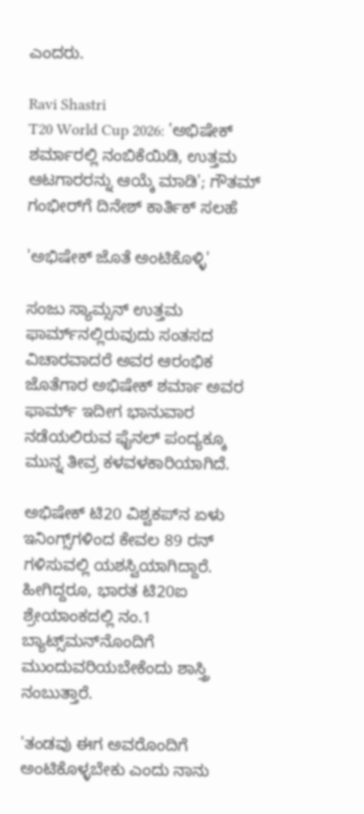ಎಂದರು.

Ravi Shastri
T20 World Cup 2026: 'ಅಭಿಷೇಕ್ ಶರ್ಮಾರಲ್ಲಿ ನಂಬಿಕೆಯಿಡಿ, ಉತ್ತಮ ಆಟಗಾರರನ್ನು ಆಯ್ಕೆ ಮಾಡಿ'; ಗೌತಮ್ ಗಂಭೀರ್‌ಗೆ ದಿನೇಶ್ ಕಾರ್ತಿಕ್ ಸಲಹೆ

'ಅಭಿಷೇಕ್ ಜೊತೆ ಅಂಟಿಕೊಳ್ಳಿ'

ಸಂಜು ಸ್ಯಾಮ್ಸನ್ ಉತ್ತಮ ಫಾರ್ಮ್‌ನಲ್ಲಿರುವುದು ಸಂತಸದ ವಿಚಾರವಾದರೆ ಅವರ ಆರಂಭಿಕ ಜೊತೆಗಾರ ಅಭಿಷೇಕ್ ಶರ್ಮಾ ಅವರ ಫಾರ್ಮ್ ಇದೀಗ ಭಾನುವಾರ ನಡೆಯಲಿರುವ ಫೈನಲ್ ಪಂದ್ಯಕ್ಕೂ ಮುನ್ನ ತೀವ್ರ ಕಳವಳಕಾರಿಯಾಗಿದೆ.

ಅಭಿಷೇಕ್ ಟಿ20 ವಿಶ್ವಕಪ್‌ನ ಏಳು ಇನಿಂಗ್ಸ್‌ಗಳಿಂದ ಕೇವಲ 89 ರನ್ ಗಳಿಸುವಲ್ಲಿ ಯಶಸ್ವಿಯಾಗಿದ್ದಾರೆ. ಹೀಗಿದ್ದರೂ, ಭಾರತ ಟಿ20ಐ ಶ್ರೇಯಾಂಕದಲ್ಲಿ ನಂ.1 ಬ್ಯಾಟ್ಸ್‌ಮನ್‌ನೊಂದಿಗೆ ಮುಂದುವರಿಯಬೇಕೆಂದು ಶಾಸ್ತ್ರಿ ನಂಬುತ್ತಾರೆ.

'ತಂಡವು ಈಗ ಅವರೊಂದಿಗೆ ಅಂಟಿಕೊಳ್ಳಬೇಕು ಎಂದು ನಾನು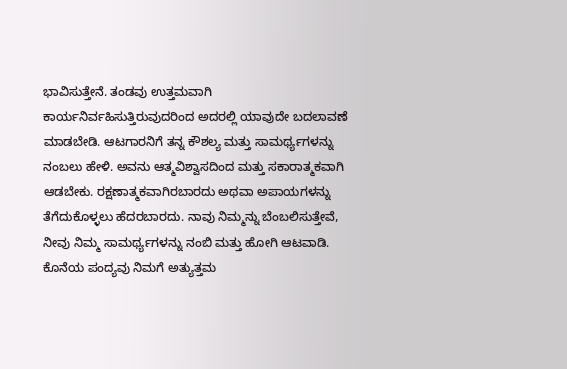ಭಾವಿಸುತ್ತೇನೆ. ತಂಡವು ಉತ್ತಮವಾಗಿ ಕಾರ್ಯನಿರ್ವಹಿಸುತ್ತಿರುವುದರಿಂದ ಅದರಲ್ಲಿ ಯಾವುದೇ ಬದಲಾವಣೆ ಮಾಡಬೇಡಿ. ಆಟಗಾರನಿಗೆ ತನ್ನ ಕೌಶಲ್ಯ ಮತ್ತು ಸಾಮರ್ಥ್ಯಗಳನ್ನು ನಂಬಲು ಹೇಳಿ. ಅವನು ಆತ್ಮವಿಶ್ವಾಸದಿಂದ ಮತ್ತು ಸಕಾರಾತ್ಮಕವಾಗಿ ಆಡಬೇಕು. ರಕ್ಷಣಾತ್ಮಕವಾಗಿರಬಾರದು ಅಥವಾ ಅಪಾಯಗಳನ್ನು ತೆಗೆದುಕೊಳ್ಳಲು ಹೆದರಬಾರದು. ನಾವು ನಿಮ್ಮನ್ನು ಬೆಂಬಲಿಸುತ್ತೇವೆ, ನೀವು ನಿಮ್ಮ ಸಾಮರ್ಥ್ಯಗಳನ್ನು ನಂಬಿ ಮತ್ತು ಹೋಗಿ ಆಟವಾಡಿ. ಕೊನೆಯ ಪಂದ್ಯವು ನಿಮಗೆ ಅತ್ಯುತ್ತಮ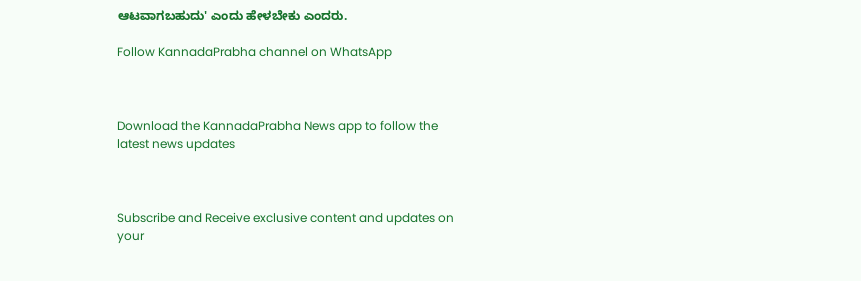ಆಟವಾಗಬಹುದು' ಎಂದು ಹೇಳಬೇಕು ಎಂದರು.

Follow KannadaPrabha channel on WhatsApp



Download the KannadaPrabha News app to follow the latest news updates



Subscribe and Receive exclusive content and updates on your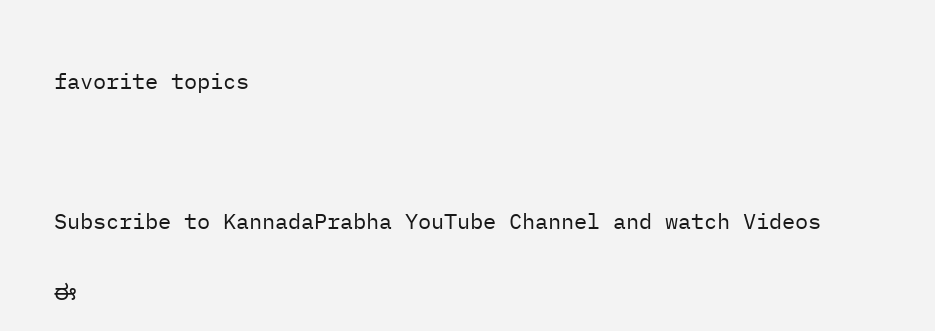favorite topics



Subscribe to KannadaPrabha YouTube Channel and watch Videos

ಈ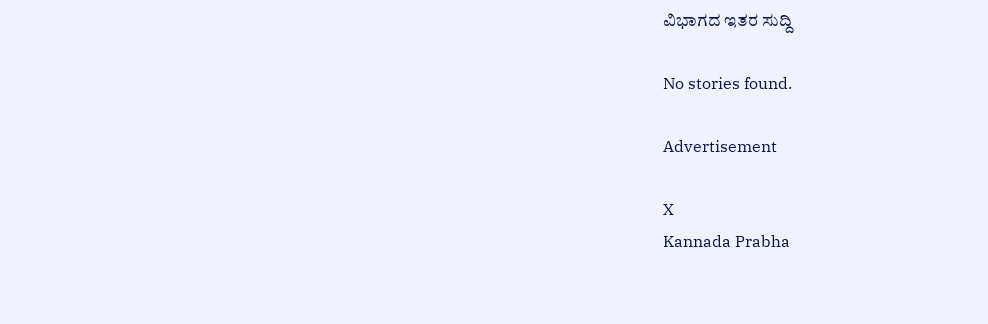ವಿಭಾಗದ ಇತರ ಸುದ್ದಿ

No stories found.

Advertisement

X
Kannada Prabha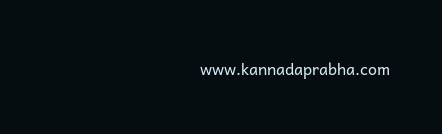www.kannadaprabha.com